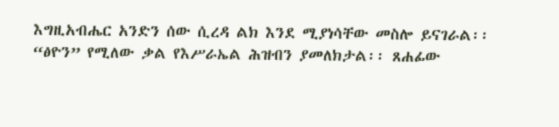እግዚአብሔር አንድን ሰው ሲረዳ ልክ እንደ ሚያነሳቸው መስሎ ይናገራል፡፡
“ፅዮን” የሚለው ቃል የእሥራኤል ሕዝብን ያመለክታል፡፡ ጸሐፊው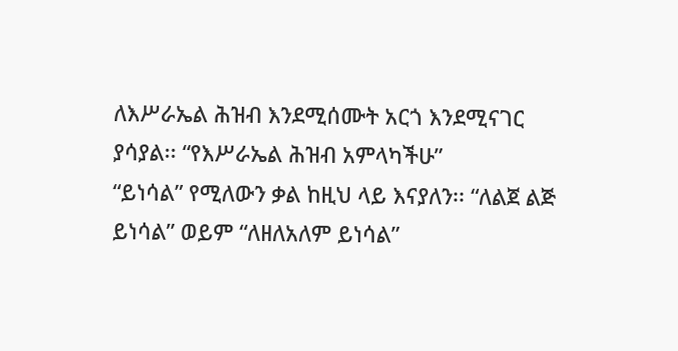ለእሥራኤል ሕዝብ እንደሚሰሙት አርጎ እንደሚናገር ያሳያል፡፡ “የእሥራኤል ሕዝብ አምላካችሁ”
“ይነሳል” የሚለውን ቃል ከዚህ ላይ እናያለን፡፡ “ለልጀ ልጅ ይነሳል” ወይም “ለዘለአለም ይነሳል”